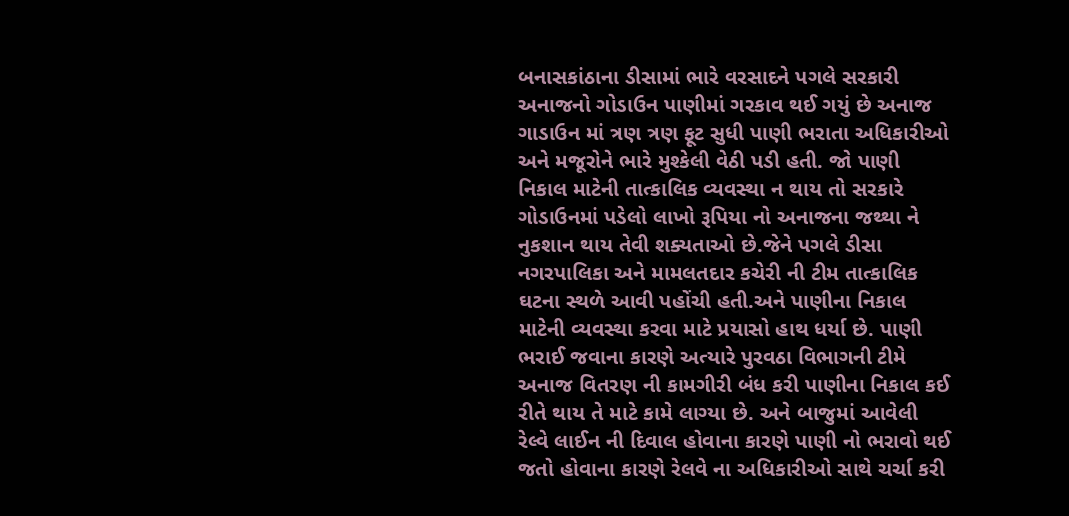બનાસકાંઠાના ડીસામાં ભારે વરસાદને પગલે સરકારી અનાજનો ગોડાઉન પાણીમાં ગરકાવ થઈ ગયું છે અનાજ ગાડાઉન માં ત્રણ ત્રણ ફૂટ સુધી પાણી ભરાતા અધિકારીઓ અને મજૂરોને ભારે મુશ્કેલી વેઠી પડી હતી. જો પાણી નિકાલ માટેની તાત્કાલિક વ્યવસ્થા ન થાય તો સરકારે ગોડાઉનમાં પડેલો લાખો રૂપિયા નો અનાજના જથ્થા ને નુકશાન થાય તેવી શક્યતાઓ છે.જેને પગલે ડીસા નગરપાલિકા અને મામલતદાર કચેરી ની ટીમ તાત્કાલિક ઘટના સ્થળે આવી પહોંચી હતી.અને પાણીના નિકાલ માટેની વ્યવસ્થા કરવા માટે પ્રયાસો હાથ ધર્યા છે. પાણી ભરાઈ જવાના કારણે અત્યારે પુરવઠા વિભાગની ટીમે અનાજ વિતરણ ની કામગીરી બંધ કરી પાણીના નિકાલ કઈ રીતે થાય તે માટે કામે લાગ્યા છે. અને બાજુમાં આવેલી રેલ્વે લાઈન ની દિવાલ હોવાના કારણે પાણી નો ભરાવો થઈ જતો હોવાના કારણે રેલવે ના અધિકારીઓ સાથે ચર્ચા કરી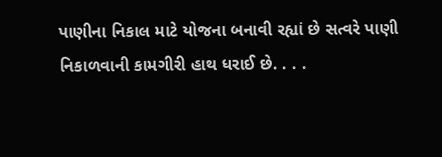પાણીના નિકાલ માટે યોજના બનાવી રહ્યાં છે સત્વરે પાણી નિકાળવાની કામગીરી હાથ ધરાઈ છે. . . .